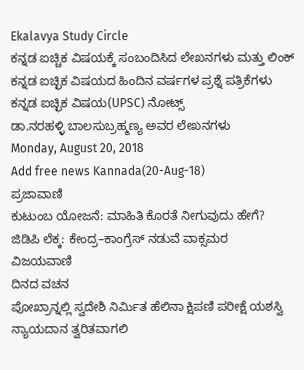Ekalavya Study Circle
ಕನ್ನಡ ಐಚ್ಚಿಕ ವಿಷಯಕ್ಕೆ ಸಂಬಂದಿಸಿದ ಲೇಖನಗಳು ಮತ್ತು ಲಿಂಕ್
ಕನ್ನಡ ಐಚ್ಛಿಕ ವಿಷಯದ ಹಿಂದಿನ ವರ್ಷಗಳ ಪ್ರಶ್ನೆ ಪತ್ರಿಕೆಗಳು
ಕನ್ನಡ ಐಚ್ಛಿಕ ವಿಷಯ(UPSC) ನೋಟ್ಸ್
ಡಾ.ನರಹಳ್ಳಿ ಬಾಲಸುಬ್ರಹ್ಮಣ್ಯ ಅವರ ಲೇಖನಗಳು
Monday, August 20, 2018
Add free news Kannada(20-Aug-18)
ಪ್ರಜಾವಾಣಿ
ಕುಟುಂಬ ಯೋಜನೆ: ಮಾಹಿತಿ ಕೊರತೆ ನೀಗುವುದು ಹೇಗೆ?
ಜಿಡಿಪಿ ಲೆಕ್ಕ: ಕೇಂದ್ರ–ಕಾಂಗ್ರೆಸ್ ನಡುವೆ ವಾಕ್ಸಮರ
ವಿಜಯವಾಣಿ
ದಿನದ ವಚನ
ಪೋಖ್ರಾನ್ನಲ್ಲಿ ಸ್ವದೇಶಿ ನಿರ್ಮಿತ ಹೆಲಿನಾ ಕ್ಷಿಪಣಿ ಪರೀಕ್ಷೆ ಯಶಸ್ವಿ
ನ್ಯಾಯದಾನ ತ್ವರಿತವಾಗಲಿ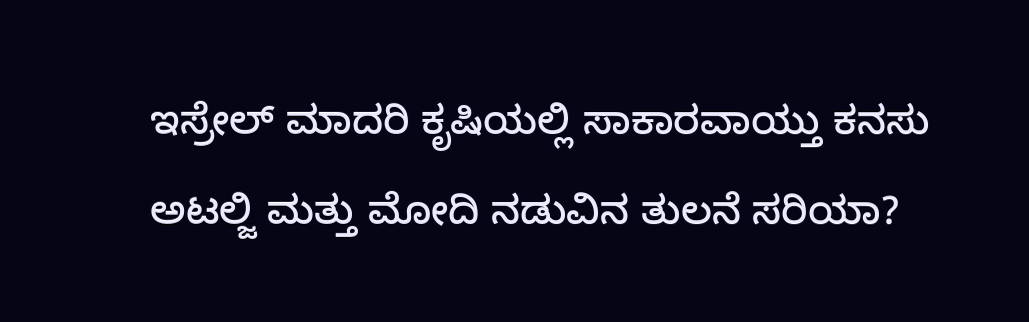ಇಸ್ರೇಲ್ ಮಾದರಿ ಕೃಷಿಯಲ್ಲಿ ಸಾಕಾರವಾಯ್ತು ಕನಸು
ಅಟಲ್ಜಿ ಮತ್ತು ಮೋದಿ ನಡುವಿನ ತುಲನೆ ಸರಿಯಾ?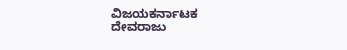ವಿಜಯಕರ್ನಾಟಕ
ದೇವರಾಜು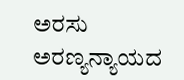ಅರಸು ಅರಣ್ಯನ್ಯಾಯದ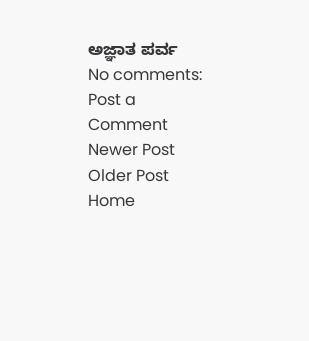ಅಜ್ಞಾತ ಪರ್ವ
No comments:
Post a Comment
Newer Post
Older Post
Home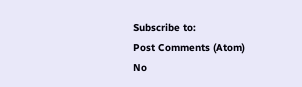Subscribe to:
Post Comments (Atom)
No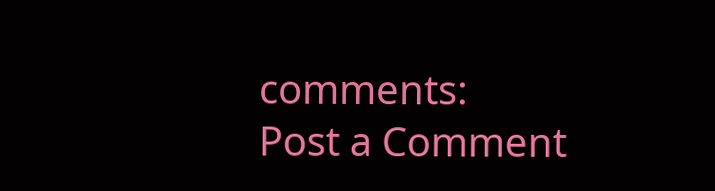comments:
Post a Comment